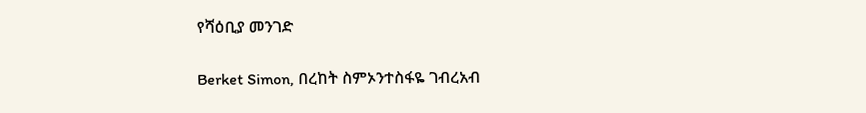የሻዕቢያ መንገድ

Berket Simon, በረከት ስምኦንተስፋዬ ገብረአብ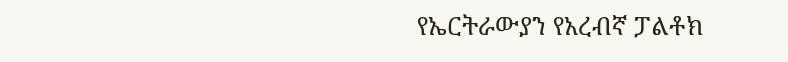የኤርትራውያን የአረብኛ ፓልቶክ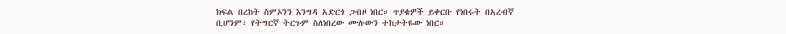ክፍል በረከት ስምኦንን እንግዳ አድርጎ ጋብዞ ነበር። ጥያቄዎች ይቀርቡ የነበሩት በአረብኛ ቢሆንም፣ የትግርኛ ትርጉም ስለነበረው ሙሉውን ተከታትዬው ነበር።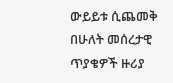ውይይቱ ሲጨመቅ በሁለት መሰረታዊ ጥያቄዎች ዙሪያ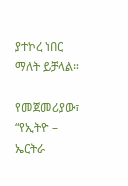ያተኮረ ነበር ማለት ይቻላል።

የመጀመሪያው፣ “የኢትዮ – ኤርትራ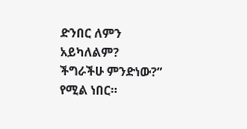ድንበር ለምን አይካለልም? ችግራችሁ ምንድነው?” የሚል ነበር።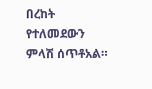በረከት የተለመደውን ምላሽ ሰጥቶአል።